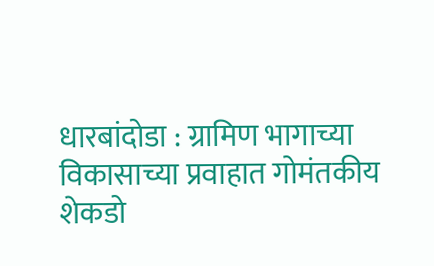धारबांदोडा : ग्रामिण भागाच्या विकासाच्या प्रवाहात गोमंतकीय शेकडो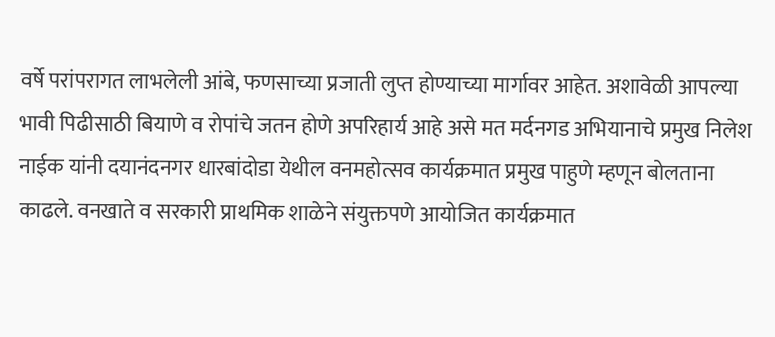वर्षे परांपरागत लाभलेली आंबे, फणसाच्या प्रजाती लुप्त होण्याच्या मार्गावर आहेत. अशावेळी आपल्या भावी पिढीसाठी बियाणे व रोपांचे जतन होणे अपरिहार्य आहे असे मत मर्दनगड अभियानाचे प्रमुख निलेश नाईक यांनी दयानंदनगर धारबांदोडा येथील वनमहोत्सव कार्यक्रमात प्रमुख पाहुणे म्हणून बोलताना काढले. वनखाते व सरकारी प्राथमिक शाळेने संयुक्तपणे आयोजित कार्यक्रमात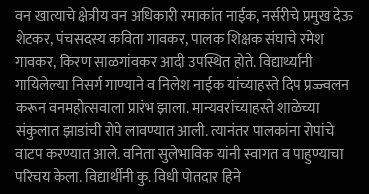वन खात्याचे क्षेत्रीय वन अधिकारी रमाकांत नाईक, नर्सरीचे प्रमुख देऊ शेटकर, पंचसदस्य कविता गावकर, पालक शिक्षक संघाचे रमेश गावकर, किरण साळगांवकर आदी उपस्थित होते. विद्यार्थ्यानी गायिलेल्या निसर्ग गाण्याने व निलेश नाईक यांच्याहस्ते दिप प्रज्ज्वलन करून वनमहोत्सवाला प्रारंभ झाला. मान्यवरांच्याहस्ते शाळेच्या संकुलात झाडांची रोपे लावण्यात आली. त्यानंतर पालकांना रोपांचे वाटप करण्यात आले. वनिता सुलेभाविक यांनी स्वागत व पाहुण्याचा परिचय केला. विद्यार्थीनी कु. विधी पोतदार हिने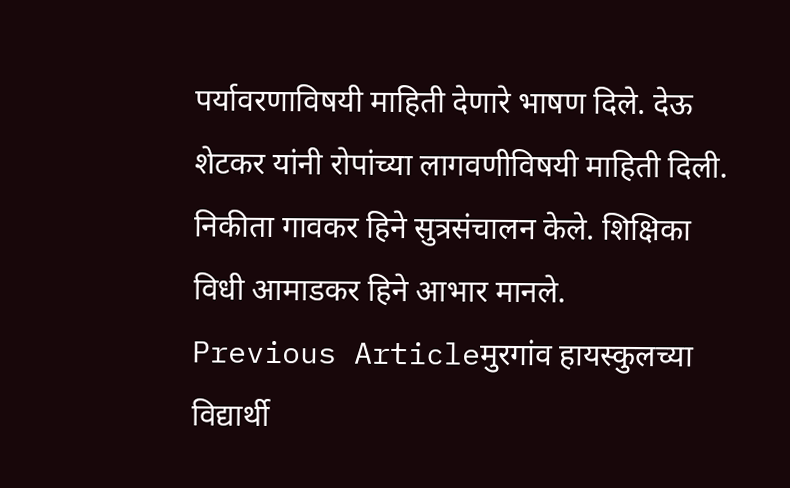पर्यावरणाविषयी माहिती देणारे भाषण दिले. देऊ शेटकर यांनी रोपांच्या लागवणीविषयी माहिती दिली. निकीता गावकर हिने सुत्रसंचालन केले. शिक्षिका विधी आमाडकर हिने आभार मानले.
Previous Articleमुरगांव हायस्कुलच्या विद्यार्थी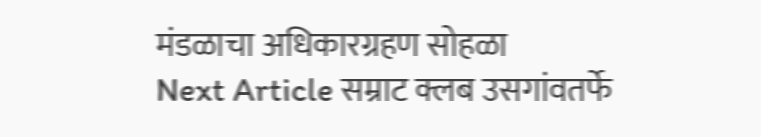मंडळाचा अधिकारग्रहण सोहळा
Next Article सम्राट क्लब उसगांवतर्फे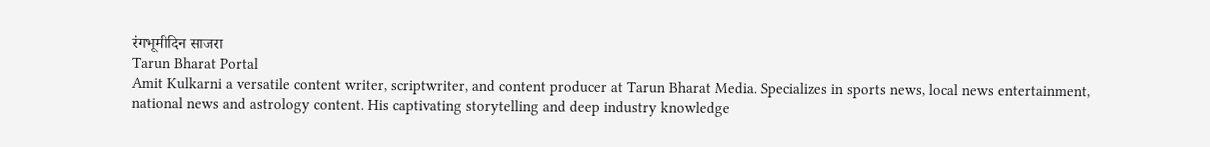रंगभूमीदिन साजरा
Tarun Bharat Portal
Amit Kulkarni a versatile content writer, scriptwriter, and content producer at Tarun Bharat Media. Specializes in sports news, local news entertainment, national news and astrology content. His captivating storytelling and deep industry knowledge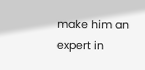make him an expert in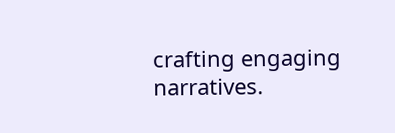crafting engaging narratives.